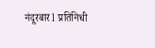नंदूरबार l प्रतिनिधी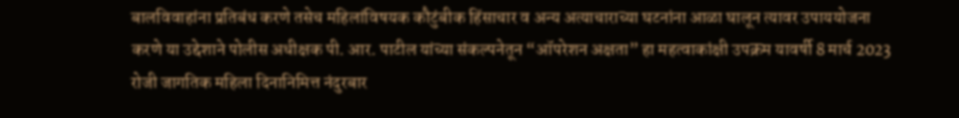बालविवाहांना प्रतिबंध करणे तसेच महिलांविषयक कौटुंबीक हिंसाचार व अन्य अत्याचाराच्या घटनांना आळा घालून त्यावर उपाययोजना करणे या उद्देशाने पोलीस अधीक्षक पी. आर. पाटील यांच्या संकल्पनेतून “ऑपरेशन अक्षता” हा महत्वाकांक्षी उपक्रम यावर्षी 8 मार्च 2023 रोजी जागतिक महिला दिनानिमित्त नंदुरबार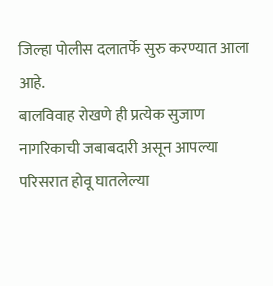जिल्हा पोलीस दलातर्फे सुरु करण्यात आला आहे.
बालविवाह रोखणे ही प्रत्येक सुजाण नागरिकाची जबाबदारी असून आपल्या परिसरात होवू घातलेल्या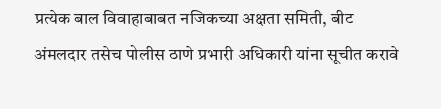प्रत्येक बाल विवाहाबाबत नजिकच्या अक्षता समिती, बीट अंमलदार तसेच पोलीस ठाणे प्रभारी अधिकारी यांना सूचीत करावे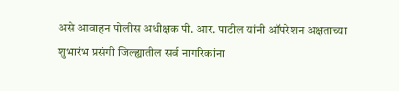असे आवाहन पोलीस अधीक्षक पी. आर. पाटील यांनी ऑपरेशन अक्षताच्या शुभारंभ प्रसंगी जिल्ह्यातील सर्व नागरिकांना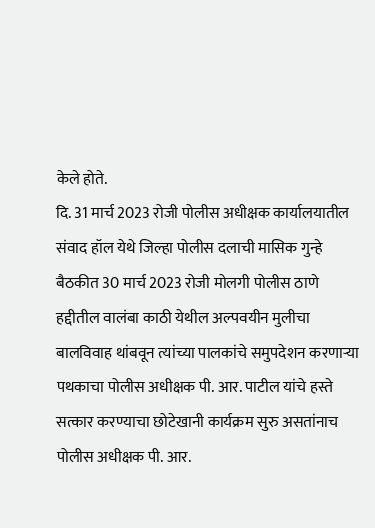केले होते.
दि. 31 मार्च 2023 रोजी पोलीस अधीक्षक कार्यालयातील संवाद हॉल येथे जिल्हा पोलीस दलाची मासिक गुन्हे बैठकीत 30 मार्च 2023 रोजी मोलगी पोलीस ठाणे हद्दीतील वालंबा काठी येथील अल्पवयीन मुलीचा बालविवाह थांबवून त्यांच्या पालकांचे समुपदेशन करणाऱ्या पथकाचा पोलीस अधीक्षक पी. आर. पाटील यांचे हस्ते सत्कार करण्याचा छोटेखानी कार्यक्रम सुरु असतांनाच पोलीस अधीक्षक पी. आर.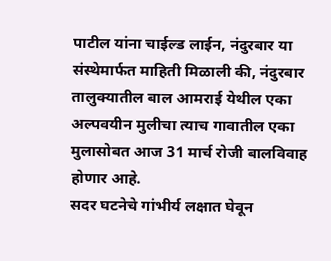पाटील यांना चाईल्ड लाईन, नंदुरबार या संस्थेमार्फत माहिती मिळाली की, नंदुरबार तालुक्यातील बाल आमराई येथील एका अल्पवयीन मुलीचा त्याच गावातील एका मुलासोबत आज 31 मार्च रोजी बालविवाह होणार आहे.
सदर घटनेचे गांभीर्य लक्षात घेवून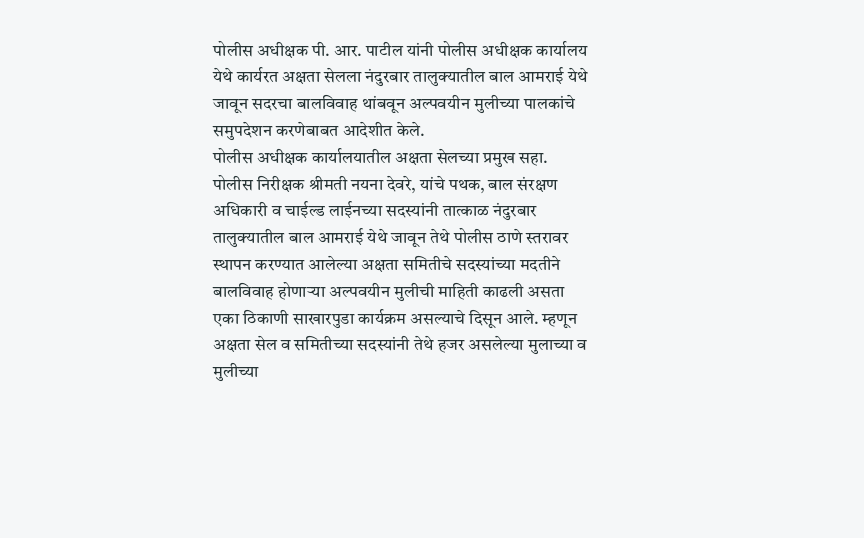पोलीस अधीक्षक पी. आर. पाटील यांनी पोलीस अधीक्षक कार्यालय येथे कार्यरत अक्षता सेलला नंदुरबार तालुक्यातील बाल आमराई येथे जावून सदरचा बालविवाह थांबवून अल्पवयीन मुलीच्या पालकांचे समुपदेशन करणेबाबत आदेशीत केले.
पोलीस अधीक्षक कार्यालयातील अक्षता सेलच्या प्रमुख सहा. पोलीस निरीक्षक श्रीमती नयना देवरे, यांचे पथक, बाल संरक्षण अधिकारी व चाईल्ड लाईनच्या सदस्यांनी तात्काळ नंदुरबार तालुक्यातील बाल आमराई येथे जावून तेथे पोलीस ठाणे स्तरावर स्थापन करण्यात आलेल्या अक्षता समितीचे सदस्यांच्या मदतीने बालविवाह होणाऱ्या अल्पवयीन मुलीची माहिती काढली असता एका ठिकाणी साखारपुडा कार्यक्रम असल्याचे दिसून आले. म्हणून अक्षता सेल व समितीच्या सदस्यांनी तेथे हजर असलेल्या मुलाच्या व मुलीच्या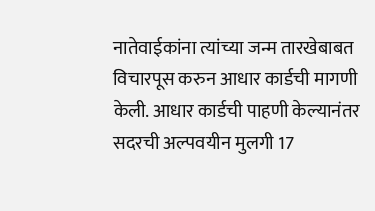नातेवाईकांना त्यांच्या जन्म तारखेबाबत विचारपूस करुन आधार कार्डची मागणी केली. आधार कार्डची पाहणी केल्यानंतर सदरची अल्पवयीन मुलगी 17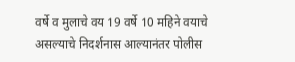वर्षे व मुलाचे वय 19 वर्षे 10 महिने वयाचे असल्याचे निदर्शनास आल्यानंतर पोलीस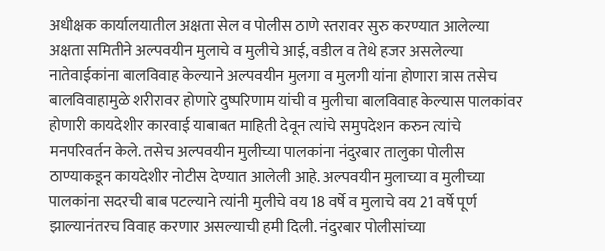अधीक्षक कार्यालयातील अक्षता सेल व पोलीस ठाणे स्तरावर सुरु करण्यात आलेल्या अक्षता समितीने अल्पवयीन मुलाचे व मुलीचे आई, वडील व तेथे हजर असलेल्या नातेवाईकांना बालविवाह केल्याने अल्पवयीन मुलगा व मुलगी यांना होणारा त्रास तसेच बालविवाहामुळे शरीरावर होणारे दुष्परिणाम यांची व मुलीचा बालविवाह केल्यास पालकांवर होणारी कायदेशीर कारवाई याबाबत माहिती देवून त्यांचे समुपदेशन करुन त्यांचे मनपरिवर्तन केले. तसेच अल्पवयीन मुलीच्या पालकांना नंदुरबार तालुका पोलीस ठाण्याकडून कायदेशीर नोटीस देण्यात आलेली आहे. अल्पवयीन मुलाच्या व मुलीच्या पालकांना सदरची बाब पटल्याने त्यांनी मुलीचे वय 18 वर्षे व मुलाचे वय 21 वर्षे पूर्ण झाल्यानंतरच विवाह करणार असल्याची हमी दिली. नंदुरबार पोलीसांच्या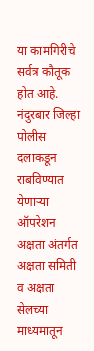या कामगिरीचे सर्वत्र कौतूक होत आहे.
नंदुरबार जिल्हा पोलीस दलाकडून राबविण्यात येणाऱ्या ऑपरेशन अक्षता अंतर्गत अक्षता समिती व अक्षता सेलच्या माध्यमातून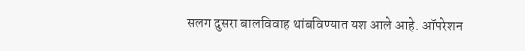सलग दुसरा बालविवाह थांबविण्यात यश आले आहे. ऑपरेशन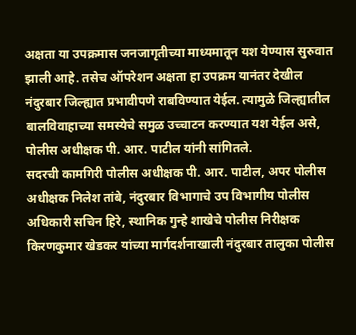अक्षता या उपक्रमास जनजागृतीच्या माध्यमातून यश येण्यास सुरुवात झाली आहे. तसेच ऑपरेशन अक्षता हा उपक्रम यानंतर देखील नंदुरबार जिल्ह्यात प्रभावीपणे राबविण्यात येईल. त्यामुळे जिल्ह्यातील बालविवाहाच्या समस्येचे समुळ उच्चाटन करण्यात यश येईल असे, पोलीस अधीक्षक पी. आर. पाटील यांनी सांगितले.
सदरची कामगिरी पोलीस अधीक्षक पी. आर. पाटील, अपर पोलीस अधीक्षक निलेश तांबे, नंदुरबार विभागाचे उप विभागीय पोलीस अधिकारी सचिन हिरे, स्थानिक गुन्हे शाखेचे पोलीस निरीक्षक किरणकुमार खेडकर यांच्या मार्गदर्शनाखाली नंदुरबार तालुका पोलीस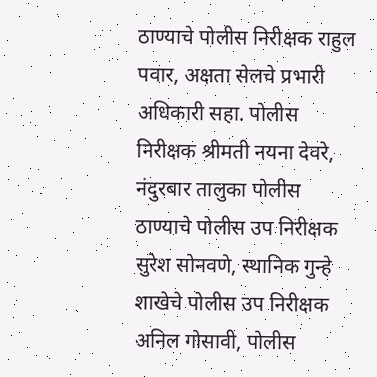ठाण्याचे पोलीस निरीक्षक राहुल पवार, अक्षता सेलचे प्रभारी अधिकारी सहा. पोलीस निरीक्षक श्रीमती नयना देवरे, नंदुरबार तालुका पोलीस ठाण्याचे पोलीस उप निरीक्षक
सुरेश सोनवणे, स्थानिक गुन्हे शाखेचे पोलीस उप निरीक्षक अनिल गोसावी, पोलीस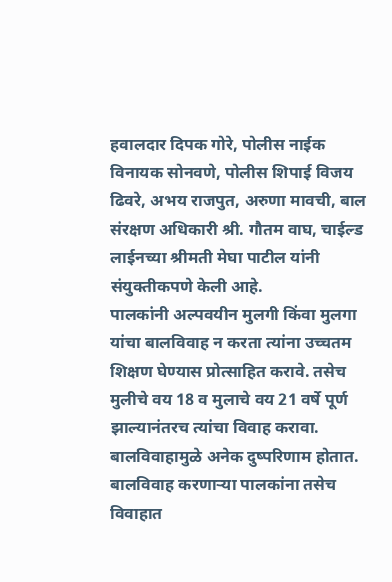हवालदार दिपक गोरे, पोलीस नाईक विनायक सोनवणे, पोलीस शिपाई विजय ढिवरे, अभय राजपुत, अरुणा मावची, बाल संरक्षण अधिकारी श्री. गौतम वाघ, चाईल्ड लाईनच्या श्रीमती मेघा पाटील यांनी संयुक्तीकपणे केली आहे.
पालकांनी अल्पवयीन मुलगी किंवा मुलगा यांचा बालविवाह न करता त्यांना उच्चतम शिक्षण घेण्यास प्रोत्साहित करावे. तसेच मुलीचे वय 18 व मुलाचे वय 21 वर्षे पूर्ण झाल्यानंतरच त्यांचा विवाह करावा. बालविवाहामुळे अनेक दुष्परिणाम होतात. बालविवाह करणाऱ्या पालकांना तसेच विवाहात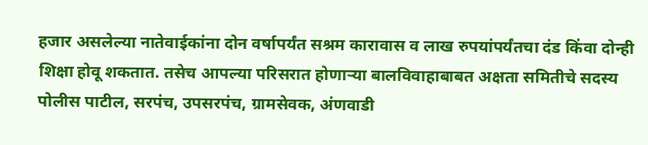हजार असलेल्या नातेवाईकांना दोन वर्षापर्यंत सश्रम कारावास व लाख रुपयांपर्यंतचा दंड किंवा दोन्ही शिक्षा होवू शकतात. तसेच आपल्या परिसरात होणाऱ्या बालविवाहाबाबत अक्षता समितीचे सदस्य पोलीस पाटील, सरपंच, उपसरपंच, ग्रामसेवक, अंणवाडी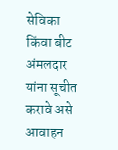सेविका किंवा बीट अंमलदार यांना सूचीत करावे असे आवाहन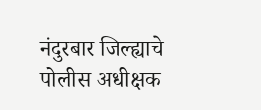नंदुरबार जिल्ह्याचे पोलीस अधीक्षक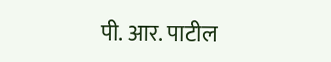पी. आर. पाटील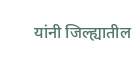यांनी जिल्ह्यातील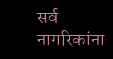सर्व नागरिकांना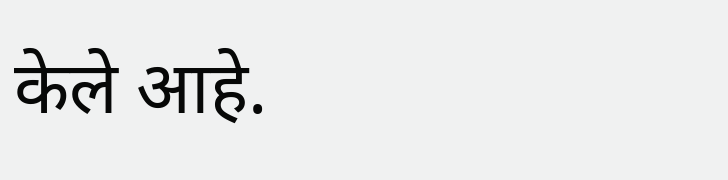केले आहे.